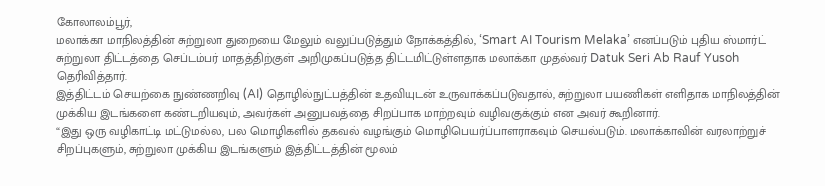கோலாலம்பூர்,
மலாக்கா மாநிலத்தின் சுற்றுலா துறையை மேலும் வலுப்படுத்தும் நோக்கத்தில், ‘Smart AI Tourism Melaka’ எனப்படும் புதிய ஸ்மார்ட் சுற்றுலா திட்டத்தை செப்டம்பர் மாதத்திற்குள் அறிமுகப்படுத்த திட்டமிட்டுள்ளதாக மலாக்கா முதல்வர் Datuk Seri Ab Rauf Yusoh தெரிவித்தார்.
இத்திட்டம் செயற்கை நுண்ணறிவு (AI) தொழில்நுட்பத்தின் உதவியுடன் உருவாக்கப்படுவதால், சுற்றுலா பயணிகள் எளிதாக மாநிலத்தின் முக்கிய இடங்களை கண்டறியவும், அவர்கள் அனுபவத்தை சிறப்பாக மாற்றவும் வழிவகுக்கும் என அவர் கூறினார்.
“இது ஒரு வழிகாட்டி மட்டுமல்ல, பல மொழிகளில் தகவல் வழங்கும் மொழிபெயர்ப்பாளராகவும் செயல்படும். மலாக்காவின் வரலாற்றுச் சிறப்புகளும், சுற்றுலா முக்கிய இடங்களும் இத்திட்டத்தின் மூலம்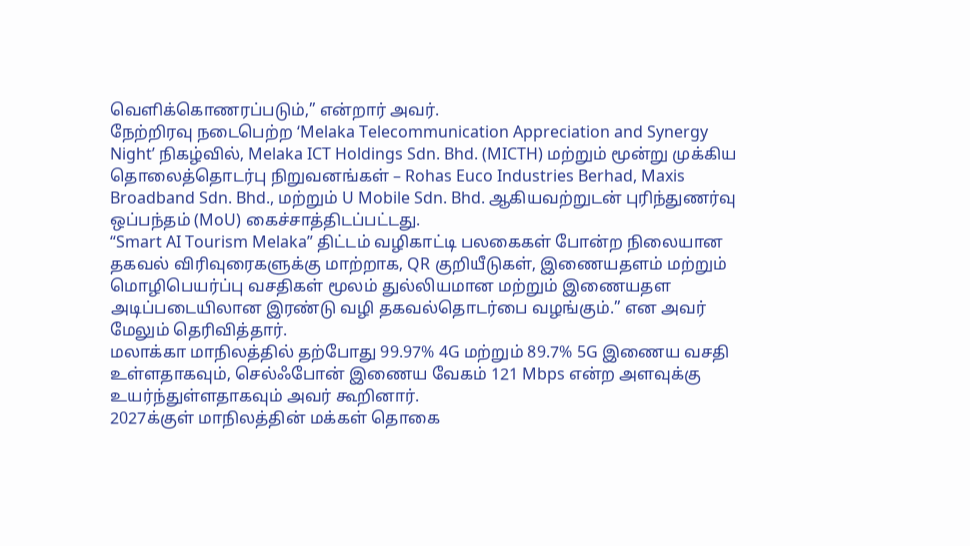வெளிக்கொணரப்படும்,” என்றார் அவர்.
நேற்றிரவு நடைபெற்ற ‘Melaka Telecommunication Appreciation and Synergy Night’ நிகழ்வில், Melaka ICT Holdings Sdn. Bhd. (MICTH) மற்றும் மூன்று முக்கிய தொலைத்தொடர்பு நிறுவனங்கள் – Rohas Euco Industries Berhad, Maxis Broadband Sdn. Bhd., மற்றும் U Mobile Sdn. Bhd. ஆகியவற்றுடன் புரிந்துணர்வு ஒப்பந்தம் (MoU) கைச்சாத்திடப்பட்டது.
“Smart AI Tourism Melaka” திட்டம் வழிகாட்டி பலகைகள் போன்ற நிலையான தகவல் விரிவுரைகளுக்கு மாற்றாக, QR குறியீடுகள், இணையதளம் மற்றும் மொழிபெயர்ப்பு வசதிகள் மூலம் துல்லியமான மற்றும் இணையதள அடிப்படையிலான இரண்டு வழி தகவல்தொடர்பை வழங்கும்.” என அவர் மேலும் தெரிவித்தார்.
மலாக்கா மாநிலத்தில் தற்போது 99.97% 4G மற்றும் 89.7% 5G இணைய வசதி உள்ளதாகவும், செல்ஃபோன் இணைய வேகம் 121 Mbps என்ற அளவுக்கு உயர்ந்துள்ளதாகவும் அவர் கூறினார்.
2027க்குள் மாநிலத்தின் மக்கள் தொகை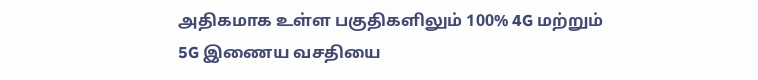அதிகமாக உள்ள பகுதிகளிலும் 100% 4G மற்றும் 5G இணைய வசதியை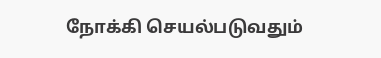நோக்கி செயல்படுவதும்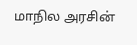மாநில அரசின்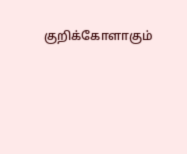குறிக்கோளாகும்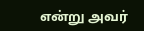என்று அவர்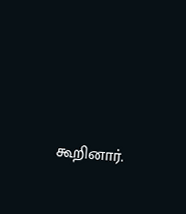கூறினார்.